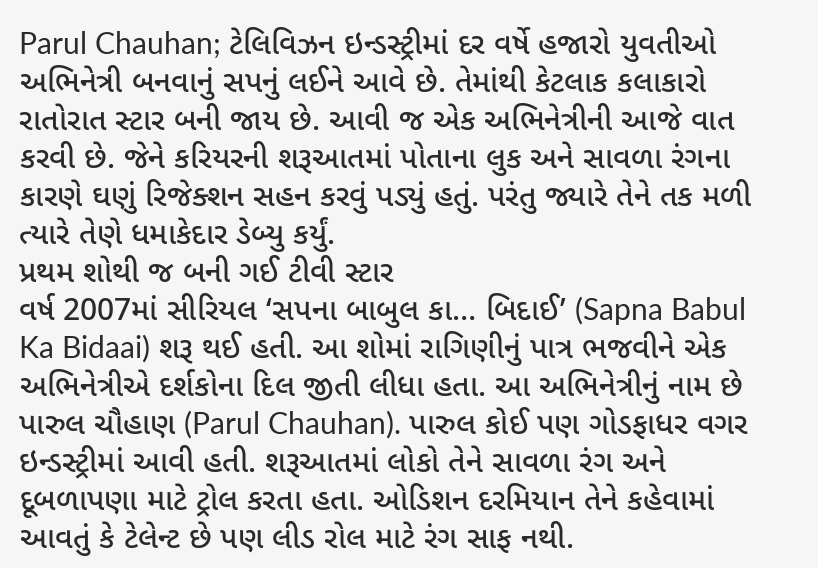Parul Chauhan; ટેલિવિઝન ઇન્ડસ્ટ્રીમાં દર વર્ષે હજારો યુવતીઓ અભિનેત્રી બનવાનું સપનું લઈને આવે છે. તેમાંથી કેટલાક કલાકારો રાતોરાત સ્ટાર બની જાય છે. આવી જ એક અભિનેત્રીની આજે વાત કરવી છે. જેને કરિયરની શરૂઆતમાં પોતાના લુક અને સાવળા રંગના કારણે ઘણું રિજેક્શન સહન કરવું પડ્યું હતું. પરંતુ જ્યારે તેને તક મળી ત્યારે તેણે ધમાકેદાર ડેબ્યુ કર્યું.
પ્રથમ શોથી જ બની ગઈ ટીવી સ્ટાર
વર્ષ 2007માં સીરિયલ ‘સપના બાબુલ કા… બિદાઈ’ (Sapna Babul Ka Bidaai) શરૂ થઈ હતી. આ શોમાં રાગિણીનું પાત્ર ભજવીને એક અભિનેત્રીએ દર્શકોના દિલ જીતી લીધા હતા. આ અભિનેત્રીનું નામ છે પારુલ ચૌહાણ (Parul Chauhan). પારુલ કોઈ પણ ગોડફાધર વગર ઇન્ડસ્ટ્રીમાં આવી હતી. શરૂઆતમાં લોકો તેને સાવળા રંગ અને દૂબળાપણા માટે ટ્રોલ કરતા હતા. ઓડિશન દરમિયાન તેને કહેવામાં આવતું કે ટેલેન્ટ છે પણ લીડ રોલ માટે રંગ સાફ નથી.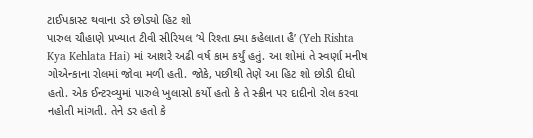ટાઈપકાસ્ટ થવાના ડરે છોડ્યો હિટ શો
પારુલ ચૌહાણે પ્રખ્યાત ટીવી સીરિયલ ‘યે રિશ્તા ક્યા કહેલાતા હૈ’ (Yeh Rishta Kya Kehlata Hai) માં આશરે અઢી વર્ષ કામ કર્યું હતું. આ શોમાં તે સ્વર્ણા મનીષ ગોએન્કાના રોલમાં જોવા મળી હતી. જોકે, પછીથી તેણે આ હિટ શો છોડી દીધો હતો. એક ઈન્ટરવ્યુમાં પારુલે ખુલાસો કર્યો હતો કે તે સ્ક્રીન પર દાદીનો રોલ કરવા નહોતી માંગતી. તેને ડર હતો કે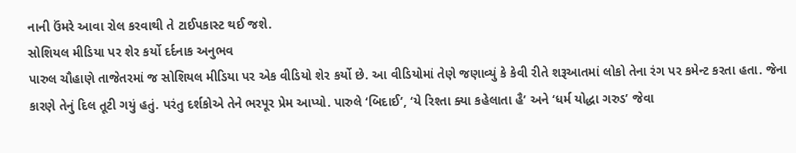નાની ઉંમરે આવા રોલ કરવાથી તે ટાઈપકાસ્ટ થઈ જશે.
સોશિયલ મીડિયા પર શેર કર્યો દર્દનાક અનુભવ
પારુલ ચૌહાણે તાજેતરમાં જ સોશિયલ મીડિયા પર એક વીડિયો શેર કર્યો છે. આ વીડિયોમાં તેણે જણાવ્યું કે કેવી રીતે શરૂઆતમાં લોકો તેના રંગ પર કમેન્ટ કરતા હતા. જેના કારણે તેનું દિલ તૂટી ગયું હતું. પરંતુ દર્શકોએ તેને ભરપૂર પ્રેમ આપ્યો. પારુલે ‘બિદાઈ’, ‘યે રિશ્તા ક્યા કહેલાતા હૈ’ અને ‘ધર્મ યોદ્ધા ગરુડ’ જેવા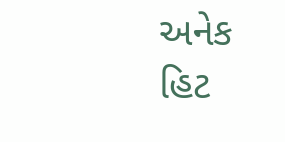અનેક હિટ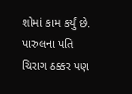શોમાં કામ કર્યું છે. પારુલના પતિ ચિરાગ ઠક્કર પણ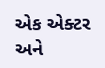એક એક્ટર અને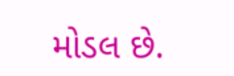મોડલ છે.